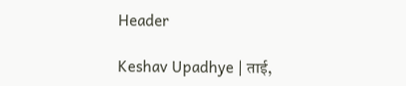Header

Keshav Upadhye | ताई,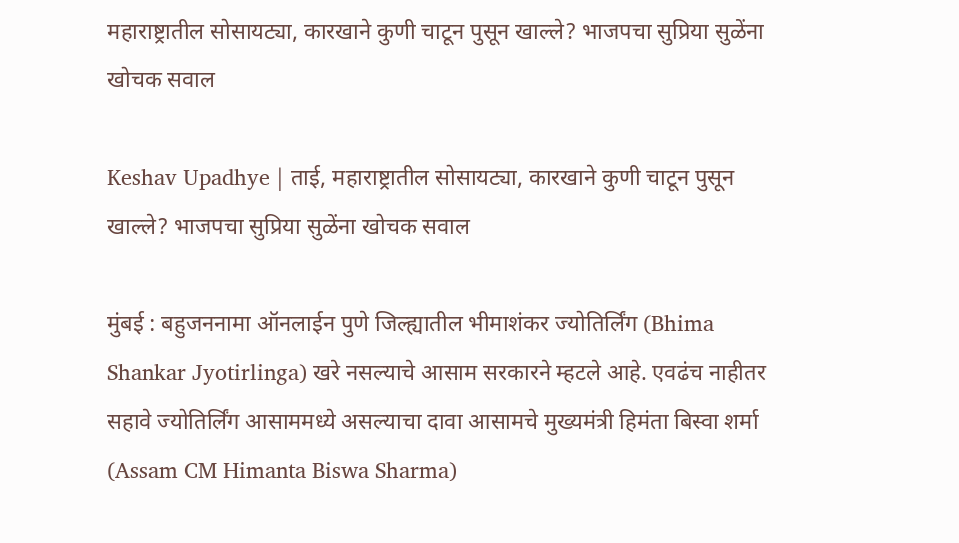महाराष्ट्रातील सोसायट्या, कारखाने कुणी चाटून पुसून खाल्ले? भाजपचा सुप्रिया सुळेंना खोचक सवाल

Keshav Upadhye | ताई, महाराष्ट्रातील सोसायट्या, कारखाने कुणी चाटून पुसून खाल्ले? भाजपचा सुप्रिया सुळेंना खोचक सवाल

मुंबई : बहुजननामा ऑनलाईन पुणे जिल्ह्यातील भीमाशंकर ज्योतिर्लिंग (Bhima Shankar Jyotirlinga) खरे नसल्याचे आसाम सरकारने म्हटले आहे. एवढंच नाहीतर सहावे ज्योतिर्लिंग आसाममध्ये असल्याचा दावा आसामचे मुख्यमंत्री हिमंता बिस्वा शर्मा (Assam CM Himanta Biswa Sharma)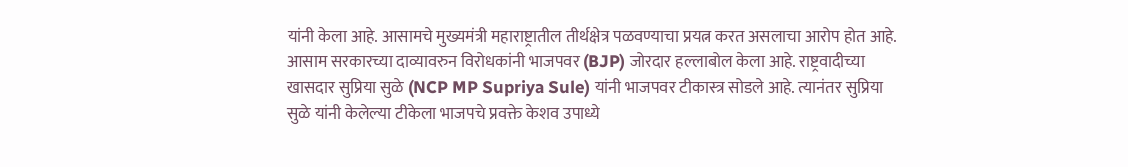यांनी केला आहे. आसामचे मुख्यमंत्री महाराष्ट्रातील तीर्थक्षेत्र पळवण्याचा प्रयत्न करत असलाचा आरोप होत आहे. आसाम सरकारच्या दाव्यावरुन विरोधकांनी भाजपवर (BJP) जोरदार हल्लाबोल केला आहे. राष्ट्रवादीच्या खासदार सुप्रिया सुळे (NCP MP Supriya Sule) यांनी भाजपवर टीकास्त्र सोडले आहे. त्यानंतर सुप्रिया सुळे यांनी केलेल्या टीकेला भाजपचे प्रवक्ते केशव उपाध्ये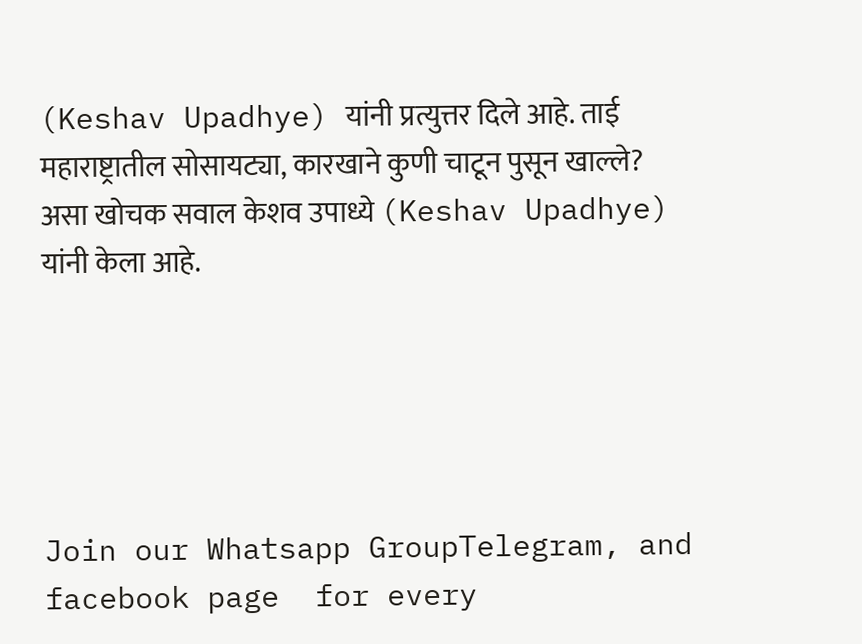(Keshav Upadhye) यांनी प्रत्युत्तर दिले आहे. ताई महाराष्ट्रातील सोसायट्या, कारखाने कुणी चाटून पुसून खाल्ले? असा खोचक सवाल केशव उपाध्ये (Keshav Upadhye) यांनी केला आहे.





Join our Whatsapp GroupTelegram, and  facebook page  for every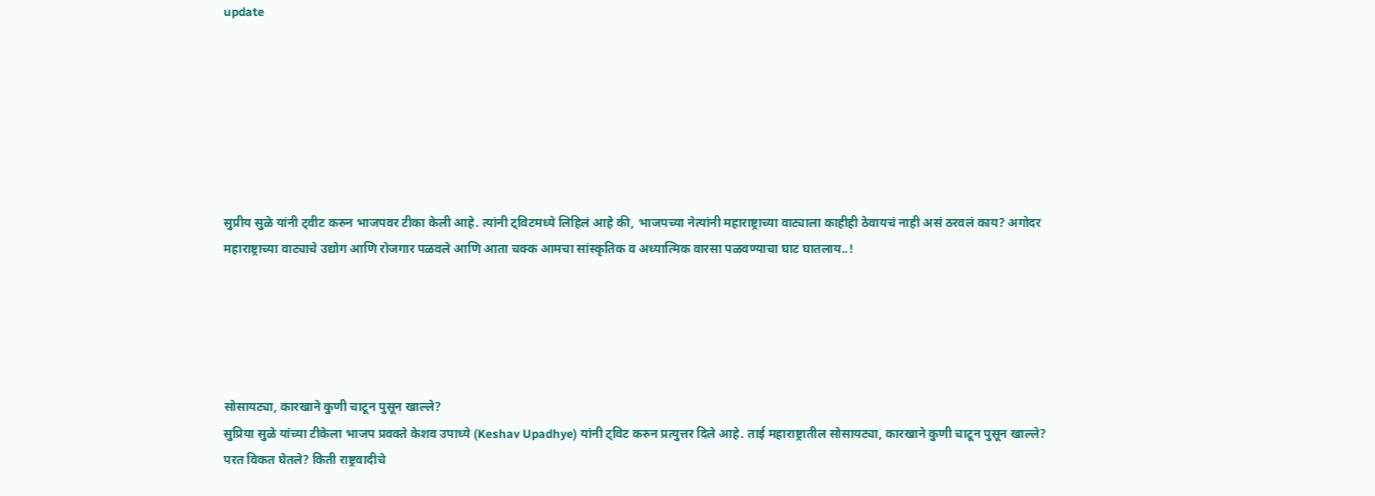update







सुप्रीय सुळे यांनी ट्वीट करुन भाजपवर टीका केली आहे. त्यांनी ट्विटमध्ये लिहिलं आहे की, भाजपच्या नेत्यांनी महाराष्ट्राच्या वाट्याला काहीही ठेवायचं नाही असं ठरवलं काय? अगोदर महाराष्ट्राच्या वाट्याचे उद्योग आणि रोजगार पळवले आणि आता चक्क आमचा सांस्कृतिक व अध्यात्मिक वारसा पळवण्याचा घाट घातलाय..!





सोसायट्या, कारखाने कुणी चाटून पुसून खाल्ले?
सुप्रिया सुळे यांच्या टीकेला भाजप प्रवक्ते केशव उपाध्ये (Keshav Upadhye) यांनी ट्विट करुन प्रत्युत्तर दिले आहे. ताई महाराष्ट्रातील सोसायट्या, कारखाने कुणी चाटून पुसून खाल्ले? परत विकत घेतले? किती राष्ट्रवादीचे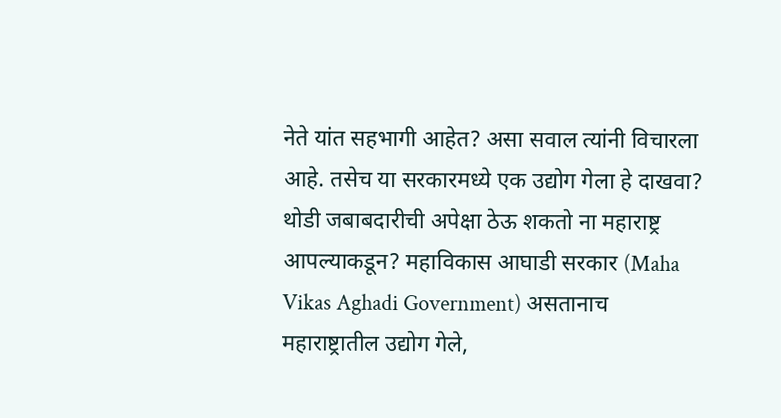नेते यांत सहभागी आहेत? असा सवाल त्यांनी विचारला आहे. तसेच या सरकारमध्ये एक उद्योग गेला हे दाखवा? थोडी जबाबदारीची अपेक्षा ठेऊ शकतो ना महाराष्ट्र आपल्याकडून? महाविकास आघाडी सरकार (Maha Vikas Aghadi Government) असतानाच महाराष्ट्रातील उद्योग गेले,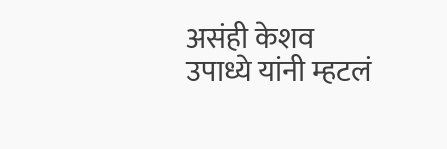असंही केशव उपाध्ये यांनी म्हटलं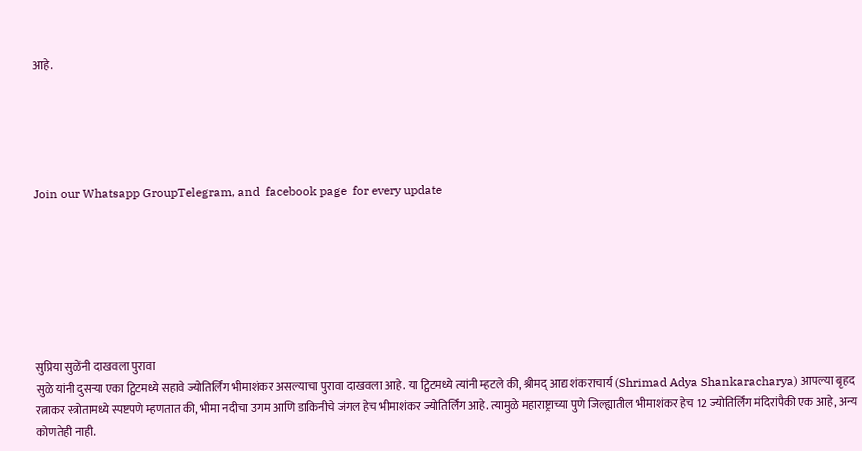आहे.





Join our Whatsapp GroupTelegram, and  facebook page  for every update







सुप्रिया सुळेंनी दाखवला पुरावा
सुळे यांनी दुसऱ्या एका ट्विटमध्ये सहावे ज्योतिर्लिंग भीमाशंकर असल्याचा पुरावा दाखवला आहे. या ट्विटमध्ये त्यांनी म्हटले की, श्रीमद् आद्य शंकराचार्य (Shrimad Adya Shankaracharya) आपल्या बृहद रत्नाकर स्त्रोतामध्ये स्पष्टपणे म्हणतात की, भीमा नदीचा उगम आणि डाकिनीचे जंगल हेच भीमाशंकर ज्योतिर्लिंग आहे. त्यामुळे महाराष्ट्राच्या पुणे जिल्ह्यातील भीमाशंकर हेच 12 ज्योतिर्लिंग मंदिरांपैकी एक आहे, अन्य कोणतेही नाही.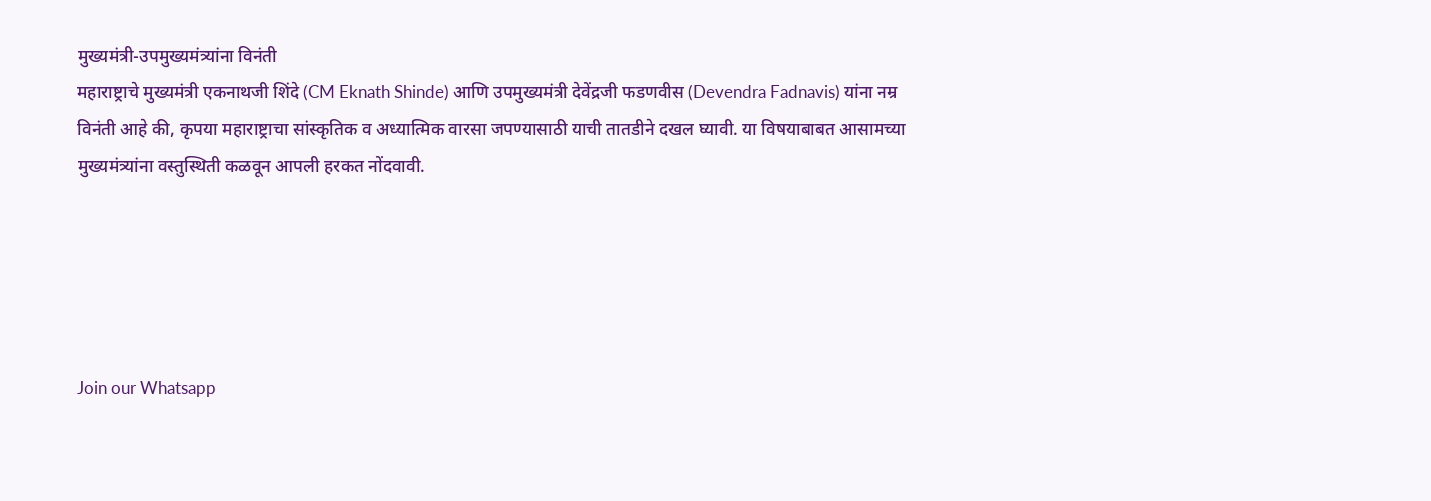मुख्यमंत्री-उपमुख्यमंत्र्यांना विनंती
महाराष्ट्राचे मुख्यमंत्री एकनाथजी शिंदे (CM Eknath Shinde) आणि उपमुख्यमंत्री देवेंद्रजी फडणवीस (Devendra Fadnavis) यांना नम्र विनंती आहे की, कृपया महाराष्ट्राचा सांस्कृतिक व अध्यात्मिक वारसा जपण्यासाठी याची तातडीने दखल घ्यावी. या विषयाबाबत आसामच्या मुख्यमंत्र्यांना वस्तुस्थिती कळवून आपली हरकत नोंदवावी.





Join our Whatsapp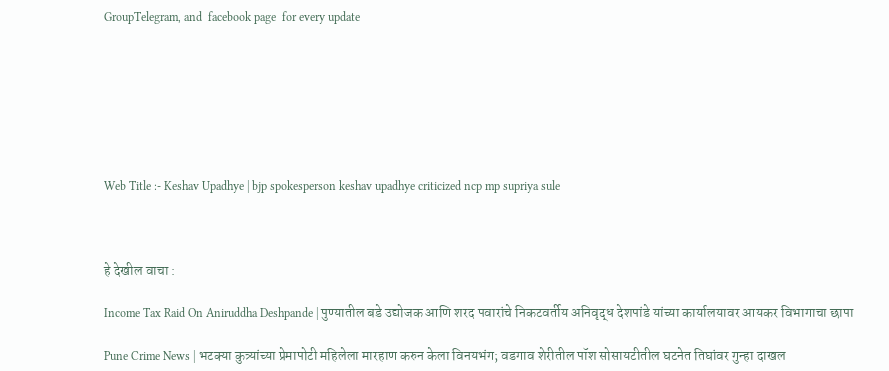GroupTelegram, and  facebook page  for every update







Web Title :- Keshav Upadhye | bjp spokesperson keshav upadhye criticized ncp mp supriya sule



हे देखील वाचा :

Income Tax Raid On Aniruddha Deshpande | पुण्यातील बडे उद्योजक आणि शरद पवारांचे निकटवर्तीय अनिवृद्ध देशपांडे यांच्या कार्यालयावर आयकर विभागाचा छापा

Pune Crime News | भटक्या कुत्र्यांच्या प्रेमापोटी महिलेला मारहाण करुन केला विनयभंग; वडगाव शेरीतील पॉश सोसायटीतील घटनेत तिघांवर गुन्हा दाखल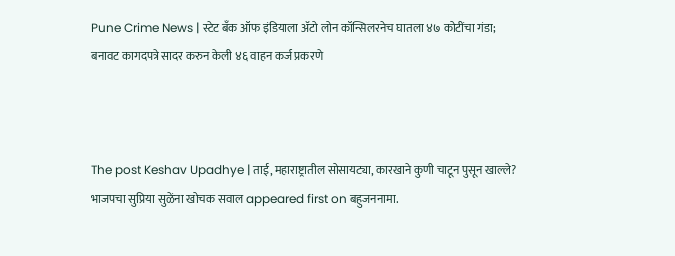Pune Crime News | स्टेट बँक ऑफ इंडियाला अ‍ॅटो लोन कॉन्सिलरनेच घातला ४७ कोटींचा गंडा; बनावट कागदपत्रे सादर करुन केली ४६ वाहन कर्ज प्रकरणे



The post Keshav Upadhye | ताई, महाराष्ट्रातील सोसायट्या, कारखाने कुणी चाटून पुसून खाल्ले? भाजपचा सुप्रिया सुळेंना खोचक सवाल appeared first on बहुजननामा.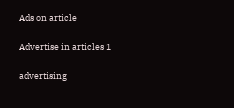Ads on article

Advertise in articles 1

advertising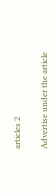articles 2

Advertise under the article